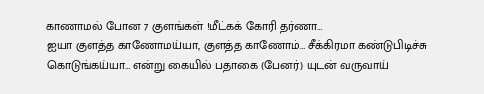காணாமல் போன 7 குளங்கள் !மீட்கக் கோரி தர்ணா…
ஐயா குளத்த காணோமய்யா, குளத்த காணோம்… சீக்கிரமா கண்டுபிடிச்சு கொடுங்கய்யா… என்று கையில் பதாகை (பேனர்) யுடன் வருவாய்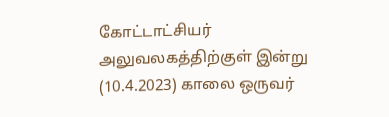கோட்டாட்சியர் அலுவலகத்திற்குள் இன்று (10.4.2023) காலை ஒருவர்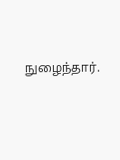நுழைந்தார்.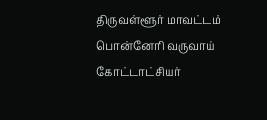திருவள்ளூர் மாவட்டம் பொன்னேரி வருவாய் கோட்டாட்சியர்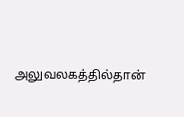அலுவலகத்தில்தான்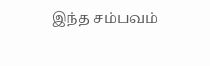இந்த சம்பவம்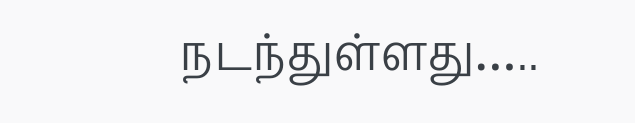நடந்துள்ளது…..